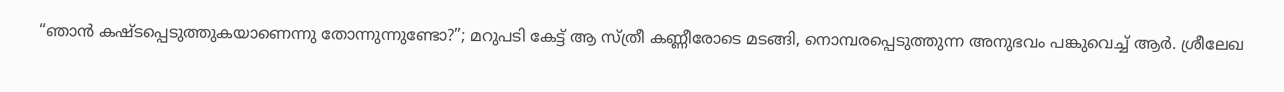“ഞാൻ കഷ്ടപ്പെടുത്തുകയാണെന്നു തോന്നുന്നുണ്ടോ?”; മറുപടി കേട്ട് ആ സ്ത്രീ കണ്ണീരോടെ മടങ്ങി, നൊമ്പരപ്പെടുത്തുന്ന അനുഭവം പങ്കുവെച്ച് ആർ. ശ്രീലേഖ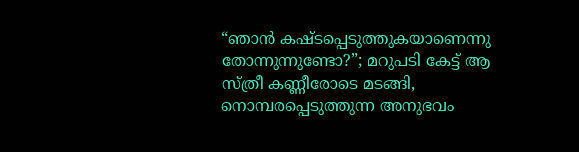“ഞാൻ കഷ്ടപ്പെടുത്തുകയാണെന്നു തോന്നുന്നുണ്ടോ?”; മറുപടി കേട്ട് ആ സ്ത്രീ കണ്ണീരോടെ മടങ്ങി, നൊമ്പരപ്പെടുത്തുന്ന അനുഭവം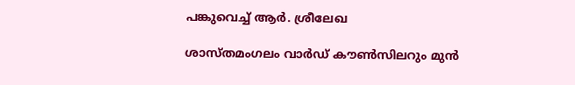പങ്കുവെച്ച് ആർ. ശ്രീലേഖ

ശാസ്തമംഗലം വാർഡ് കൗൺസിലറും മുൻ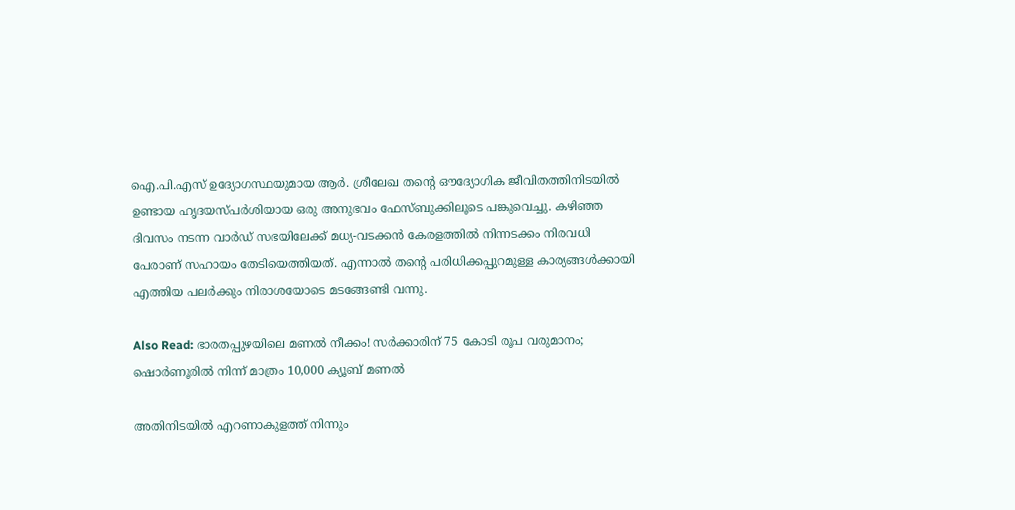ഐ.പി.എസ് ഉദ്യോഗസ്ഥയുമായ ആർ. ശ്രീലേഖ തന്റെ ഔദ്യോഗിക ജീവിതത്തിനിടയിൽ ഉണ്ടായ ഹൃദയസ്പർശിയായ ഒരു അനുഭവം ഫേസ്ബുക്കിലൂടെ പങ്കുവെച്ചു. കഴിഞ്ഞ ദിവസം നടന്ന വാർഡ് സഭയിലേക്ക് മധ്യ-വടക്കൻ കേരളത്തിൽ നിന്നടക്കം നിരവധി പേരാണ് സഹായം തേടിയെത്തിയത്. എന്നാൽ തന്റെ പരിധിക്കപ്പുറമുള്ള കാര്യങ്ങൾക്കായി എത്തിയ പലർക്കും നിരാശയോടെ മടങ്ങേണ്ടി വന്നു.

Also Read: ഭാരതപ്പുഴയിലെ മണൽ നീക്കം! സർക്കാരിന് 75 കോടി രൂപ വരുമാനം; ഷൊർണൂരിൽ നിന്ന് മാത്രം 10,000 ക്യൂബ് മണൽ

അതിനിടയിൽ എറണാകുളത്ത് നിന്നും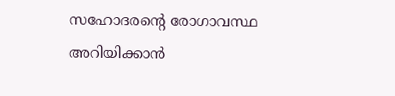സഹോദരന്റെ രോഗാവസ്ഥ അറിയിക്കാൻ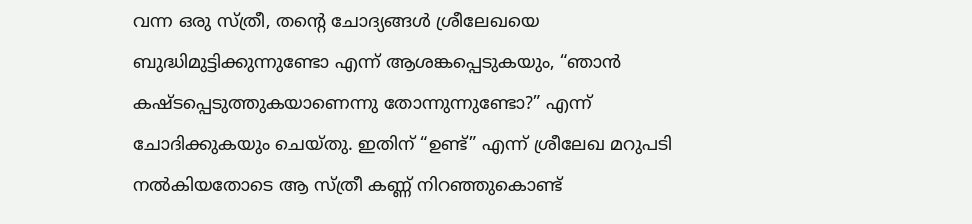വന്ന ഒരു സ്ത്രീ, തന്റെ ചോദ്യങ്ങൾ ശ്രീലേഖയെ ബുദ്ധിമുട്ടിക്കുന്നുണ്ടോ എന്ന് ആശങ്കപ്പെടുകയും, “ഞാൻ കഷ്ടപ്പെടുത്തുകയാണെന്നു തോന്നുന്നുണ്ടോ?” എന്ന് ചോദിക്കുകയും ചെയ്തു. ഇതിന് “ഉണ്ട്” എന്ന് ശ്രീലേഖ മറുപടി നൽകിയതോടെ ആ സ്ത്രീ കണ്ണ് നിറഞ്ഞുകൊണ്ട്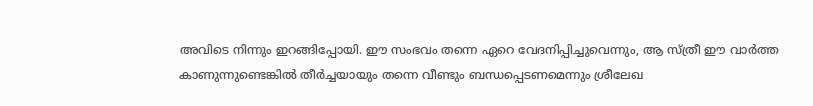അവിടെ നിന്നും ഇറങ്ങിപ്പോയി. ഈ സംഭവം തന്നെ ഏറെ വേദനിപ്പിച്ചുവെന്നും, ആ സ്ത്രീ ഈ വാർത്ത കാണുന്നുണ്ടെങ്കിൽ തീർച്ചയായും തന്നെ വീണ്ടും ബന്ധപ്പെടണമെന്നും ശ്രീലേഖ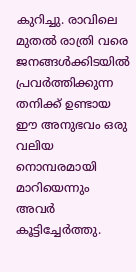കുറിച്ചു. രാവിലെ മുതൽ രാത്രി വരെ ജനങ്ങൾക്കിടയിൽ പ്രവർത്തിക്കുന്ന തനിക്ക് ഉണ്ടായ ഈ അനുഭവം ഒരു വലിയ നൊമ്പരമായി മാറിയെന്നും അവർ കൂട്ടിച്ചേർത്തു.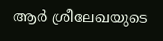ആ‌‍ർ ശ്രീലേഖയുടെ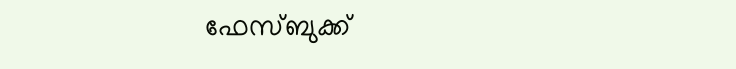ഫേസ്ബുക്ക്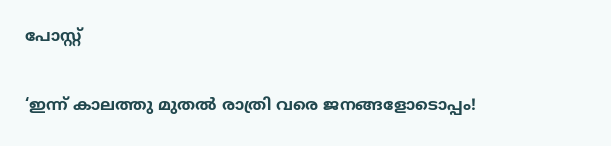പോസ്റ്റ്

‘ഇന്ന് കാലത്തു മുതൽ രാത്രി വരെ ജനങ്ങളോടൊപ്പം!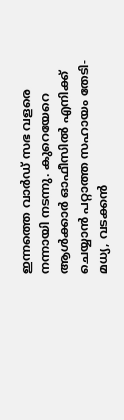ഇന്നത്തെ വാർഡ് സഭ വളരെ നന്നായി നടന്നു. കുറെയേറെ ആൾക്കാർ ഓഫീസിൽ എനിക്ക് ചെയ്യാൻ പറ്റാത്ത സഹായം തേടി- മധ്യ, വടക്കൻ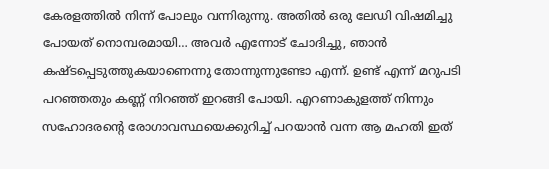കേരളത്തിൽ നിന്ന് പോലും വന്നിരുന്നു. അതിൽ ഒരു ലേഡി വിഷമിച്ചു പോയത് നൊമ്പരമായി… അവർ എന്നോട് ചോദിച്ചു, ഞാൻ കഷ്ടപ്പെടുത്തുകയാണെന്നു തോന്നുന്നുണ്ടോ എന്ന്. ഉണ്ട്‌ എന്ന് മറുപടി പറഞ്ഞതും കണ്ണ് നിറഞ്ഞ് ഇറങ്ങി പോയി. എറണാകുളത്ത് നിന്നും സഹോദരന്റെ രോഗാവസ്ഥയെക്കുറിച്ച് പറയാൻ വന്ന ആ മഹതി ഇത്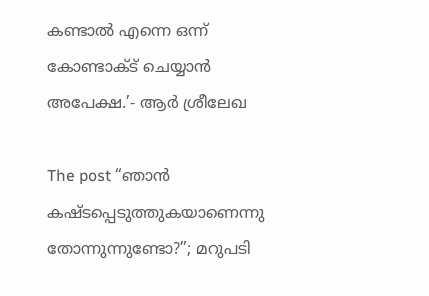കണ്ടാൽ എന്നെ ഒന്ന് കോണ്ടാക്ട് ചെയ്യാൻ അപേക്ഷ.’- ആ‌‍ർ ശ്രീലേഖ

The post “ഞാൻ കഷ്ടപ്പെടുത്തുകയാണെന്നു തോന്നുന്നുണ്ടോ?”; മറുപടി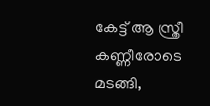കേട്ട് ആ സ്ത്രീ കണ്ണീരോടെ മടങ്ങി,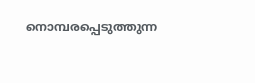നൊമ്പരപ്പെടുത്തുന്ന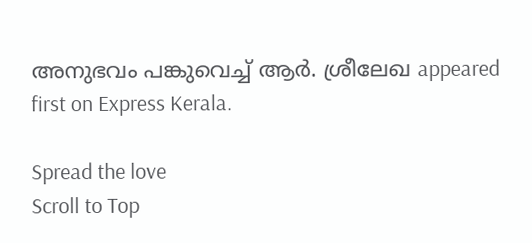അനുഭവം പങ്കുവെച്ച് ആർ. ശ്രീലേഖ appeared first on Express Kerala.

Spread the love
Scroll to Top